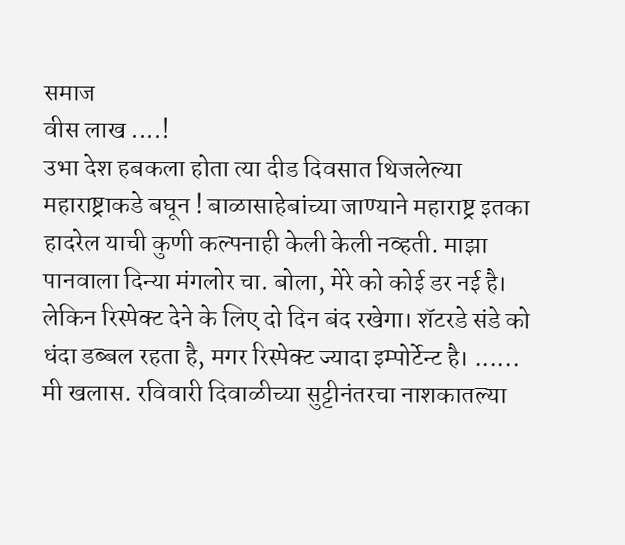समाज
वीस लाख ....!
उभा देश हबकला होता त्या दीड दिवसात थिजलेल्या महाराष्ट्राकडे बघून ! बाळासाहेबांच्या जाण्याने महाराष्ट्र इतका हादरेल याची कुणी कल्पनाही केली केली नव्हती. माझा पानवाला दिन्या मंगलोर चा. बोला, मेरे को कोई डर नई है। लेकिन रिस्पेक्ट देने के लिए दो दिन बंद रखेगा। शॅटरडे संडे को धंदा डब्बल रहता है, मगर रिस्पेक्ट ज्यादा इम्पोर्टेन्ट है। ...... मी खलास. रविवारी दिवाळीच्या सुट्टीनंतरचा नाशकातल्या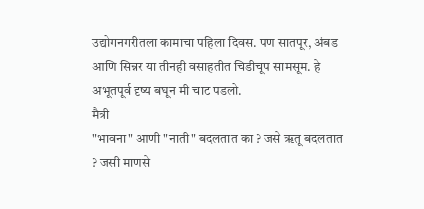उद्योगनगरीतला कामाचा पहिला दिवस. पण सातपूर, अंबड आणि सिन्नर या तीनही वसाहतीत चिडीचूप सामसूम. हे अभूतपूर्व दृष्य बघून मी चाट पडलो.
मैत्री
"भावना" आणी "नाती" बदलतात का ? जसे ॠतू बदलतात ? जसी माणसे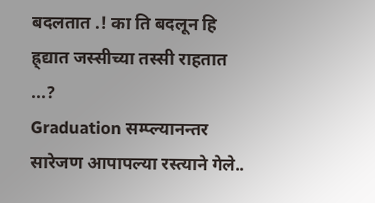बदलतात .! का ति बदलून हि ह्र्द्यात जस्सीच्या तस्सी राहतात ...?
Graduation सम्प्ल्यानन्तर सारेजण आपापल्या रस्त्याने गेले..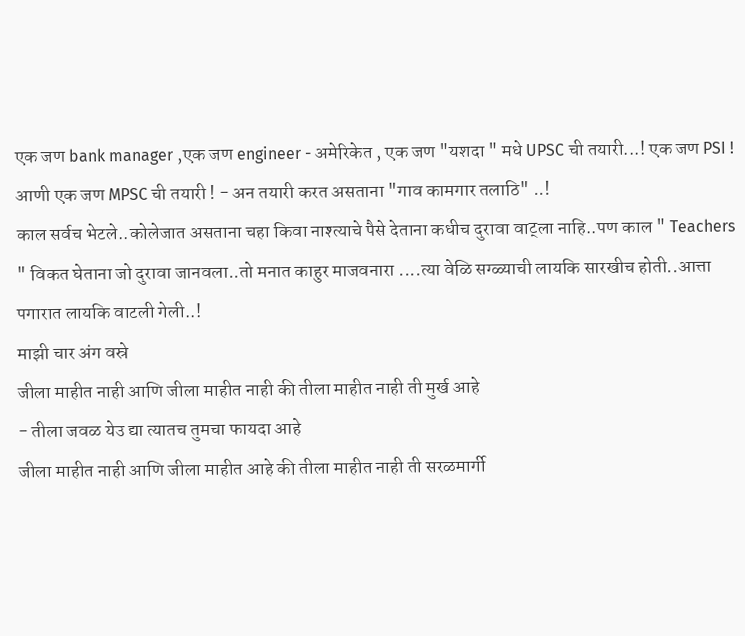एक जण bank manager ,एक जण engineer - अमेरिकेत , एक जण "यशदा " मधे UPSC ची तयारी...! एक जण PSI ! आणी एक जण MPSC ची तयारी ! - अन तयारी करत असताना "गाव कामगार तलाठि" ..!
काल सर्वच भेटले..कोलेजात असताना चहा किवा नाश्त्याचे पैसे देताना कधीच दुरावा वाट्ला नाहि..पण काल " Teachers " विकत घेताना जो दुरावा जानवला..तो मनात काहुर माजवनारा ....त्या वेळि सग्ळ्याची लायकि सारखीच होती..आत्ता पगारात लायकि वाटली गेली..!
माझी चार अंग वस्रे
जीला माहीत नाही आणि जीला माहीत नाही की तीला माहीत नाही ती मुर्ख आहे
- तीला जवळ येउ द्या त्यातच तुमचा फायदा आहे
जीला माहीत नाही आणि जीला माहीत आहे की तीला माहीत नाही ती सरळमार्गी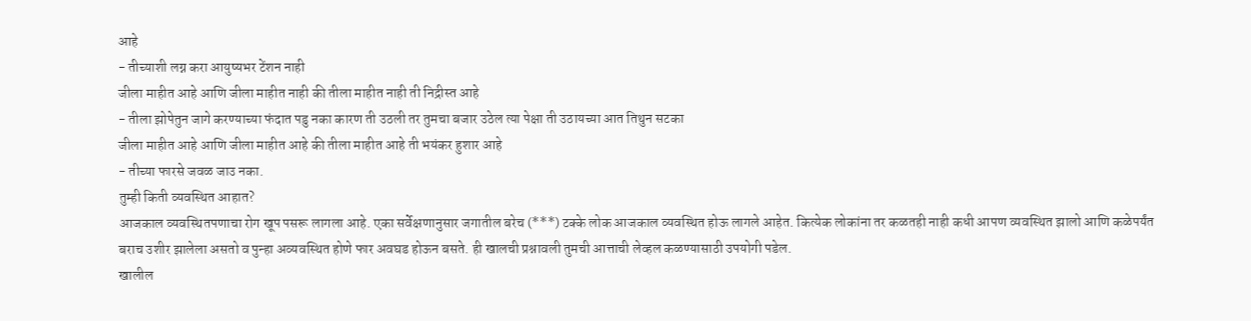आहे
- तीच्याशी लग्न करा आयुष्यभर टेंशन नाही
जीला माहीत आहे आणि जीला माहीत नाही की तीला माहीत नाही ती निद्रीस्त आहे
- तीला झोपेतुन जागे करण्याच्या फंदात पडु नका कारण ती उठली तर तुमचा बजार उठेल त्या पेक्षा ती उठायच्या आत तिथुन सटका
जीला माहीत आहे आणि जीला माहीत आहे की तीला माहीत आहे ती भयंकर हुशार आहे
- तीच्या फारसे जवळ जाउ नका.
तुम्ही किती व्यवस्थित आहात?
आजकाल व्यवस्थितपणाचा रोग खूप पसरू लागला आहे. एका सर्वेक्षणानुसार जगातील बरेच (***) टक्के लोक आजकाल व्यवस्थित होऊ लागले आहेत. कित्येक लोकांना तर कळतही नाही कधी आपण व्यवस्थित झालो आणि कळेपर्यंत बराच उशीर झालेला असतो व पुन्हा अव्यवस्थित होणे फार अवघड होऊन बसते. ही खालची प्रश्नावली तुमची आत्ताची लेव्हल कळण्यासाठी उपयोगी पडेल.
खालील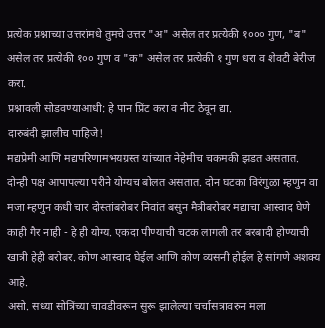प्रत्येक प्रश्नाच्या उत्तरांमधे तुमचे उत्तर "अ" असेल तर प्रत्येकी १००० गुण, "ब" असेल तर प्रत्येकी १०० गुण व "क" असेल तर प्रत्येकी १ गुण धरा व शेवटी बेरीज करा.
प्रश्नावली सोडवण्याआधी: हे पान प्रिंट करा व नीट ठेवून द्या.
दारुबंदी झालीच पाहिजे!
मद्यप्रेमी आणि मद्यपरिणामभयग्रस्त यांच्यात नेहेमीच चकमकी झडत असतात.
दोन्ही पक्ष आपापल्या परीने योग्यच बोलत असतात. दोन घटका विरंगुळा म्हणुन वा मजा म्हणुन कधी चार दोस्तांबरोबर निवांत बसुन मैत्रीबरोबर मद्याचा आस्वाद घेणे काही गैर नाही - हे ही योग्य. एकदा पीण्याची चटक लागली तर बरबादी होण्याची खात्री हेही बरोबर. कोण आस्वाद घेईल आणि कोण व्यसनी होईल हे सांगणे अशक्य आहे.
असो. सध्या सोत्रिंच्या चावडीवरून सुरू झालेल्या चर्चासत्रावरुन मला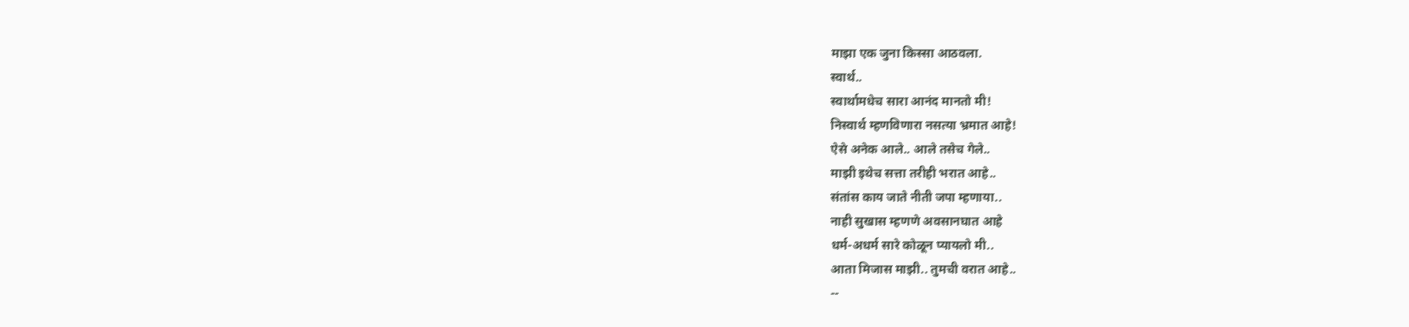माझा एक जुना किस्सा आठवला.
स्वार्थ..
स्वार्थामधेच सारा आनंद मानतो मी!
निस्वार्थ म्हणविणारा नसत्या भ्रमात आहे!
ऐसे अनेक आले.. आले तसेच गेले..
माझी इथेच सत्ता तरीही भरात आहे..
संतांस काय जाते नीती जपा म्हणाया..
नाही सुखास म्हणणे अवसानघात आहे
धर्म-अधर्म सारे कोळून प्यायलो मी..
आता मिजास माझी.. तुमची वरात आहे..
--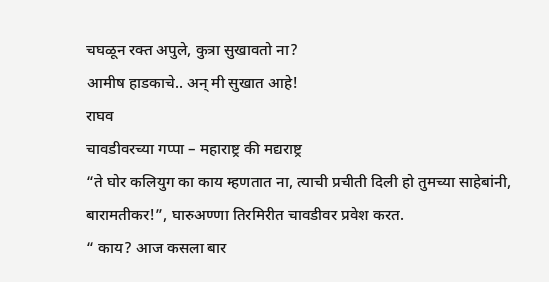चघळून रक्त अपुले, कुत्रा सुखावतो ना?
आमीष हाडकाचे.. अन् मी सुखात आहे!
राघव
चावडीवरच्या गप्पा – महाराष्ट्र की मद्यराष्ट्र
“ते घोर कलियुग का काय म्हणतात ना, त्याची प्रचीती दिली हो तुमच्या साहेबांनी, बारामतीकर!”, घारुअण्णा तिरमिरीत चावडीवर प्रवेश करत.
“ काय? आज कसला बार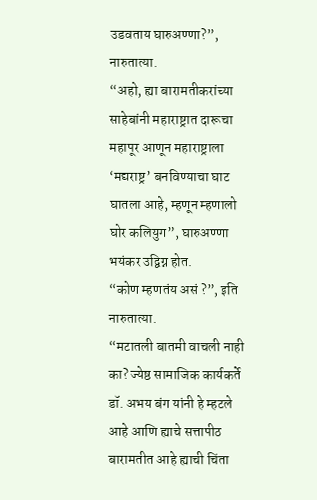उडवताय घारुअण्णा?”, नारुतात्या.
“अहो, ह्या बारामतीकरांच्या साहेबांनी महाराष्ट्रात दारूचा महापूर आणून महाराष्ट्राला ‘मद्यराष्ट्र’ बनविण्याचा घाट घातला आहे, म्हणून म्हणालो घोर कलियुग”, घारुअण्णा भयंकर उद्विग्न होत.
“कोण म्हणतंय असं ?”, इति नारुतात्या.
“मटातली बातमी वाचली नाही का? ज्येष्ठ सामाजिक कार्यकर्ते डॉ. अभय बंग यांनी हे म्हटले आहे आणि ह्याचे सत्तापीठ बारामतीत आहे ह्याची चिंता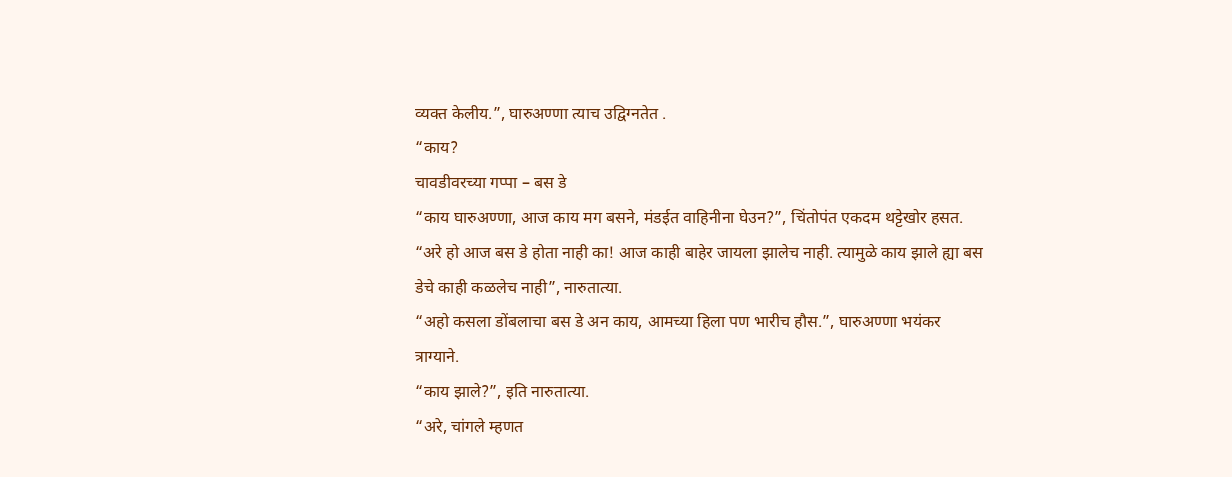व्यक्त केलीय.”, घारुअण्णा त्याच उद्विग्नतेत .
“काय?
चावडीवरच्या गप्पा – बस डे
“काय घारुअण्णा, आज काय मग बसने, मंडईत वाहिनीना घेउन?”, चिंतोपंत एकदम थट्टेखोर हसत.
“अरे हो आज बस डे होता नाही का! आज काही बाहेर जायला झालेच नाही. त्यामुळे काय झाले ह्या बस डेचे काही कळलेच नाही”, नारुतात्या.
“अहो कसला डोंबलाचा बस डे अन काय, आमच्या हिला पण भारीच हौस.”, घारुअण्णा भयंकर त्राग्याने.
“काय झाले?”, इति नारुतात्या.
“अरे, चांगले म्हणत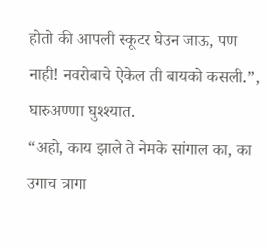होतो की आपली स्कूटर घेउन जाऊ, पण नाही! नवरोबाचे ऐकेल ती बायको कसली.”, घारुअण्णा घुश्श्यात.
“अहो, काय झाले ते नेमके सांगाल का, का उगाच त्रागा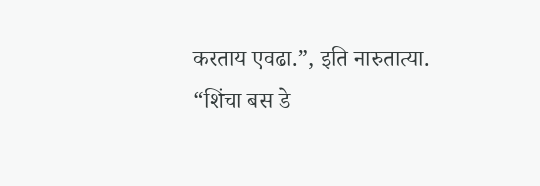करताय एवढा.”, इति नारुतात्या.
“शिंचा बस डे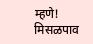म्हणे!
मिसळपाव